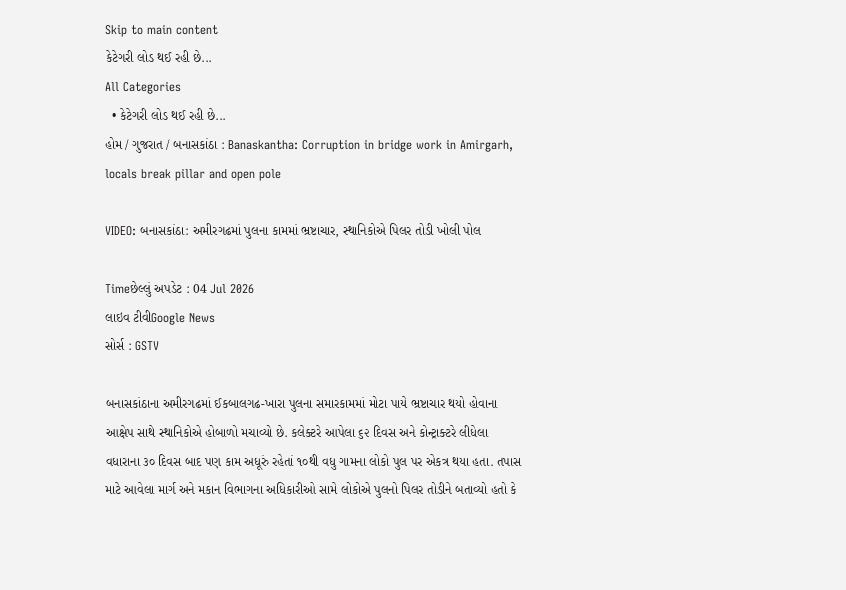Skip to main content
કેટેગરી લોડ થઈ રહી છે...
All Categories
  • કેટેગરી લોડ થઈ રહી છે...
હોમ / ગુજરાત / બનાસકાંઠા : Banaskantha: Corruption in bridge work in Amirgarh, locals break pillar and open pole

VIDEO: બનાસકાંઠા: અમીરગઢમાં પુલના કામમાં ભ્રષ્ટાચાર, સ્થાનિકોએ પિલર તોડી ખોલી પોલ

Timeછેલ્લું અપડેટ : 04 Jul 2026
લાઇવ ટીવીGoogle News
સોર્સ : GSTV

બનાસકાંઠાના અમીરગઢમાં ઈકબાલગઢ-ખારા પુલના સમારકામમાં મોટા પાયે ભ્રષ્ટાચાર થયો હોવાના આક્ષેપ સાથે સ્થાનિકોએ હોબાળો મચાવ્યો છે. કલેક્ટરે આપેલા ૬૨ દિવસ અને કોન્ટ્રાક્ટરે લીધેલા વધારાના ૩૦ દિવસ બાદ પણ કામ અધૂરું રહેતાં ૧૦થી વધુ ગામના લોકો પુલ પર એકત્ર થયા હતા. તપાસ માટે આવેલા માર્ગ અને મકાન વિભાગના અધિકારીઓ સામે લોકોએ પુલનો પિલર તોડીને બતાવ્યો હતો કે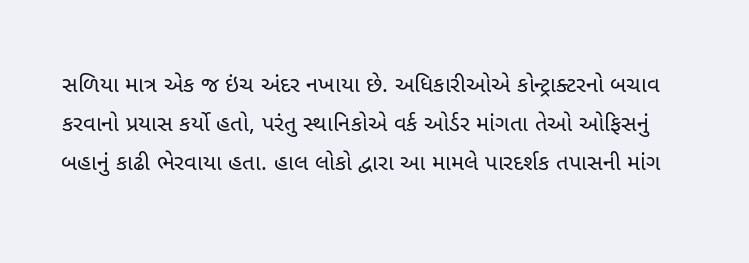સળિયા માત્ર એક જ ઇંચ અંદર નખાયા છે. અધિકારીઓએ કોન્ટ્રાક્ટરનો બચાવ કરવાનો પ્રયાસ કર્યો હતો, પરંતુ સ્થાનિકોએ વર્ક ઓર્ડર માંગતા તેઓ ઓફિસનું બહાનું કાઢી ભેરવાયા હતા. હાલ લોકો દ્વારા આ મામલે પારદર્શક તપાસની માંગ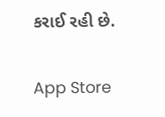કરાઈ રહી છે.

App Store